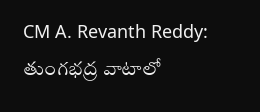CM A. Revanth Reddy: తుంగభద్ర వాటాలో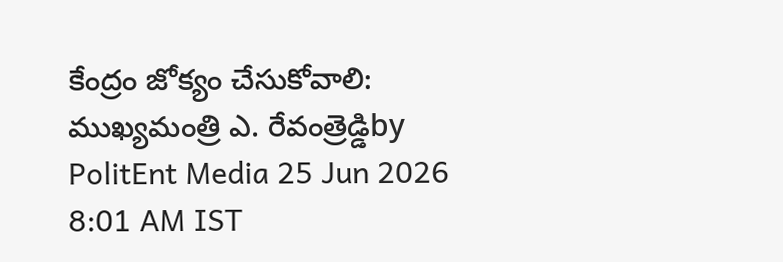కేంద్రం జోక్యం చేసుకోవాలి: ముఖ్యమంత్రి ఎ. రేవంత్రెడ్డిby PolitEnt Media 25 Jun 2026 8:01 AM IST